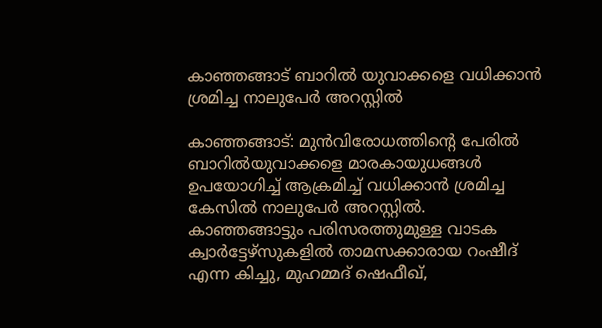കാഞ്ഞങ്ങാട് ബാറില്‍ യുവാക്കളെ വധിക്കാന്‍ ശ്രമിച്ച നാലുപേര്‍ അറസ്റ്റില്‍

കാഞ്ഞങ്ങാട്: മുന്‍വിരോധത്തിന്റെ പേരില്‍ ബാറില്‍യുവാക്കളെ മാരകായുധങ്ങള്‍ ഉപയോഗിച്ച് ആക്രമിച്ച് വധിക്കാന്‍ ശ്രമിച്ച കേസില്‍ നാലുപേര്‍ അറസ്റ്റില്‍. കാഞ്ഞങ്ങാട്ടും പരിസരത്തുമുള്ള വാടക ക്വാര്‍ട്ടേഴ്സുകളില്‍ താമസക്കാരായ റംഷീദ് എന്ന കിച്ചു, മുഹമ്മദ് ഷെഫീഖ്,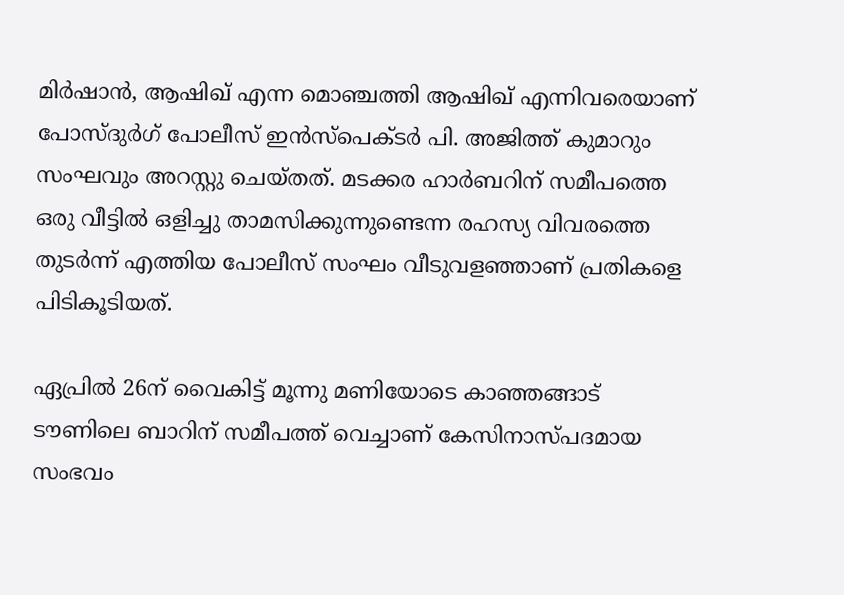മിര്‍ഷാന്‍, ആഷിഖ് എന്ന മൊഞ്ചത്തി ആഷിഖ് എന്നിവരെയാണ് പോസ്ദുര്‍ഗ് പോലീസ് ഇന്‍സ്‌പെക്ടര്‍ പി. അജിത്ത് കുമാറും സംഘവും അറസ്റ്റു ചെയ്തത്. മടക്കര ഹാര്‍ബറിന് സമീപത്തെ ഒരു വീട്ടില്‍ ഒളിച്ചു താമസിക്കുന്നുണ്ടെന്ന രഹസ്യ വിവരത്തെ തുടര്‍ന്ന് എത്തിയ പോലീസ് സംഘം വീടുവളഞ്ഞാണ് പ്രതികളെ പിടികൂടിയത്.

ഏപ്രില്‍ 26ന് വൈകിട്ട് മൂന്നു മണിയോടെ കാഞ്ഞങ്ങാട് ടൗണിലെ ബാറിന് സമീപത്ത് വെച്ചാണ് കേസിനാസ്പദമായ സംഭവം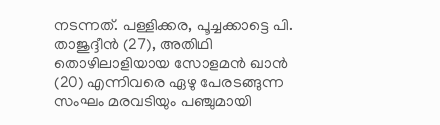നടന്നത്. പള്ളിക്കര, പൂച്ചക്കാട്ടെ പി. താജുദ്ദീന്‍ (27), അതിഥി തൊഴിലാളിയായ സോളമന്‍ ഖാന്‍ (20) എന്നിവരെ ഏഴു പേരടങ്ങുന്ന സംഘം മരവടിയും പഞ്ചുമായി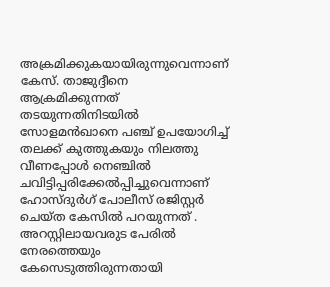അക്രമിക്കുകയായിരുന്നുവെന്നാണ് കേസ്. താജുദ്ദീനെ ആക്രമിക്കുന്നത് തടയുന്നതിനിടയില്‍ സോളമന്‍ഖാനെ പഞ്ച് ഉപയോഗിച്ച് തലക്ക് കുത്തുകയും നിലത്തു വീണപ്പോള്‍ നെഞ്ചില്‍ ചവിട്ടിപ്പരിക്കേല്‍പ്പിച്ചുവെന്നാണ് ഹോസ്ദുര്‍ഗ് പോലീസ് രജിസ്റ്റര്‍ ചെയ്ത കേസില്‍ പറയുന്നത് .
അറസ്റ്റിലായവരുട പേരില്‍ നേരത്തെയും കേസെടുത്തിരുന്നതായി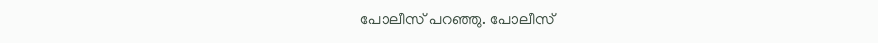പോലീസ് പറഞ്ഞു. പോലീസ്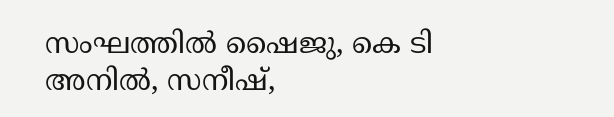സംഘത്തില്‍ ഷൈജു, കെ ടി അനില്‍, സനീഷ്,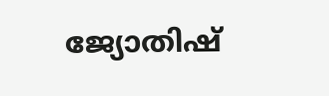ജ്യോതിഷ്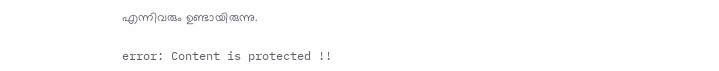എന്നിവരും ഉണ്ടായിരുന്നു.

error: Content is protected !!